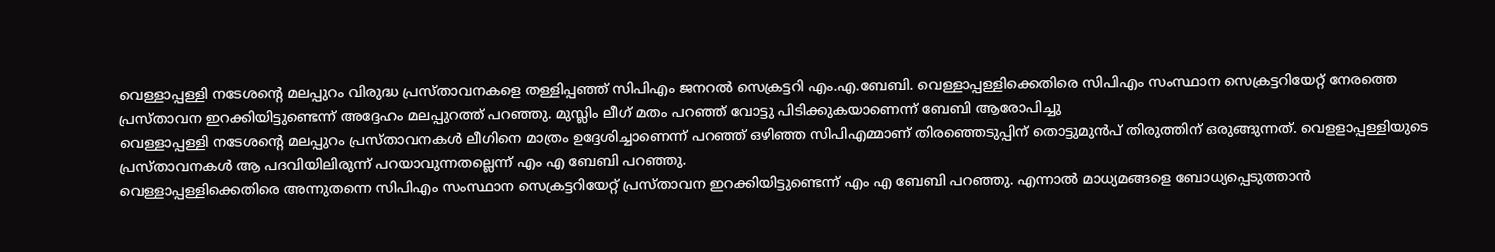വെള്ളാപ്പള്ളി നടേശന്റെ മലപ്പുറം വിരുദ്ധ പ്രസ്താവനകളെ തള്ളിപ്പഞ്ഞ് സിപിഎം ജനറൽ സെക്രട്ടറി എം.എ.ബേബി. വെള്ളാപ്പള്ളിക്കെതിരെ സിപിഎം സംസ്ഥാന സെക്രട്ടറിയേറ്റ് നേരത്തെ പ്രസ്താവന ഇറക്കിയിട്ടുണ്ടെന്ന് അദ്ദേഹം മലപ്പുറത്ത് പറഞ്ഞു. മുസ്ലിം ലീഗ് മതം പറഞ്ഞ് വോട്ടു പിടിക്കുകയാണെന്ന് ബേബി ആരോപിച്ചു
വെള്ളാപ്പള്ളി നടേശന്റെ മലപ്പുറം പ്രസ്താവനകൾ ലീഗിനെ മാത്രം ഉദ്ദേശിച്ചാണെന്ന് പറഞ്ഞ് ഒഴിഞ്ഞ സിപിഎമ്മാണ് തിരഞ്ഞെടുപ്പിന് തൊട്ടുമുൻപ് തിരുത്തിന് ഒരുങ്ങുന്നത്. വെളളാപ്പള്ളിയുടെ പ്രസ്താവനകൾ ആ പദവിയിലിരുന്ന് പറയാവുന്നതല്ലെന്ന് എം എ ബേബി പറഞ്ഞു.
വെള്ളാപ്പള്ളിക്കെതിരെ അന്നുതന്നെ സിപിഎം സംസ്ഥാന സെക്രട്ടറിയേറ്റ് പ്രസ്താവന ഇറക്കിയിട്ടുണ്ടെന്ന് എം എ ബേബി പറഞ്ഞു. എന്നാൽ മാധ്യമങ്ങളെ ബോധ്യപ്പെടുത്താൻ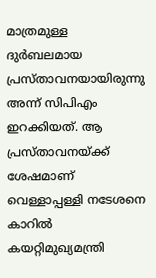മാത്രമുള്ള ദുർബലമായ പ്രസ്താവനയായിരുന്നു അന്ന് സിപിഎം ഇറക്കിയത്. ആ പ്രസ്താവനയ്ക്ക് ശേഷമാണ് വെള്ളാപ്പള്ളി നടേശനെ കാറിൽ കയറ്റിമുഖ്യമന്ത്രി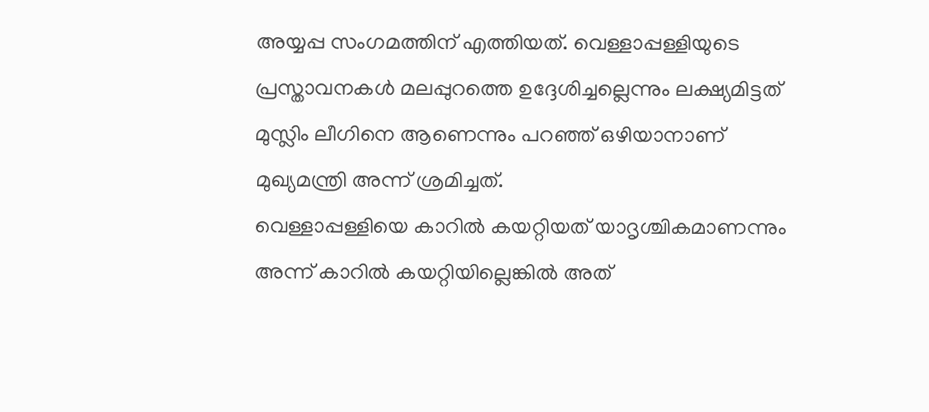അയ്യപ്പ സംഗമത്തിന് എത്തിയത്. വെള്ളാപ്പള്ളിയുടെ പ്രസ്താവനകൾ മലപ്പുറത്തെ ഉദ്ദേശിച്ചല്ലെന്നും ലക്ഷ്യമിട്ടത് മുസ്ലിം ലീഗിനെ ആണെന്നും പറഞ്ഞ് ഒഴിയാനാണ് മുഖ്യമന്ത്രി അന്ന് ശ്രമിച്ചത്.
വെള്ളാപ്പള്ളിയെ കാറിൽ കയറ്റിയത് യാദൃശ്ചികമാണന്നും അന്ന് കാറിൽ കയറ്റിയില്ലെങ്കിൽ അത്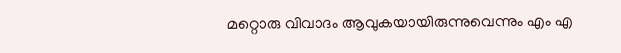മറ്റൊരു വിവാദം ആവുകയായിരുന്നുവെന്നും എം എ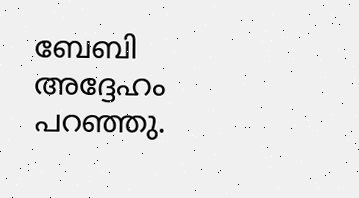ബേബി അദ്ദേഹം പറഞ്ഞു.